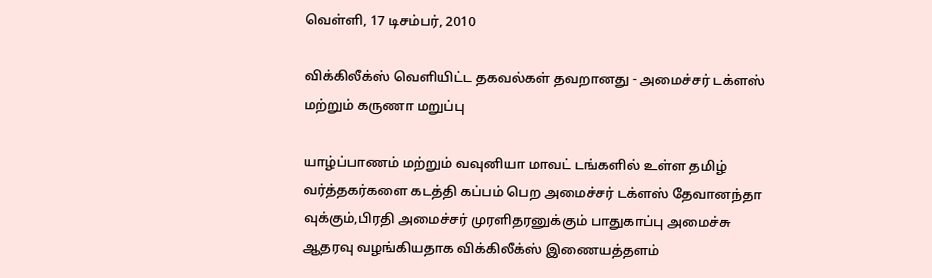வெள்ளி, 17 டிசம்பர், 2010

விக்கிலீக்ஸ் வெளியிட்ட தகவல்கள் தவறானது - அமைச்சர் டக்ளஸ் மற்றும் கருணா மறுப்பு

யாழ்ப்பாணம் மற்றும் வவுனியா மாவட் டங்களில் உள்ள தமிழ் வர்த்தகர்களை கடத்தி கப்பம் பெற அமைச்சர் டக்ளஸ் தேவானந்தா வுக்கும்,பிரதி அமைச்சர் முரளிதரனுக்கும் பாதுகாப்பு அமைச்சு ஆதரவு வழங்கியதாக விக்கிலீக்ஸ் இணையத்தளம்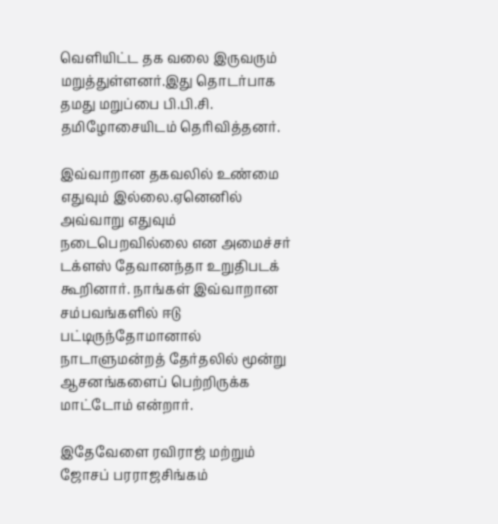வெளியிட்ட தக வலை இருவரும் மறுத்துள்ளனர்.இது தொடர்பாக தமது மறுப்பை பி.பி.சி. தமிழோசையிடம் தெரிவித்தனர்.

இவ்வாறான தகவலில் உண்மை எதுவும் இல்லை.ஏனெனில் அவ்வாறு எதுவும் நடைபெறவில்லை என அமைச்சர் டக்ளஸ் தேவானந்தா உறுதிபடக் கூறினார். நாங்கள் இவ்வாறான சம்பவங்களில் ஈடு பட்டிருந்தோமானால் நாடாளுமன்றத் தேர்தலில் மூன்று ஆசனங்களைப் பெற்றிருக்க மாட்டோம் என்றார்.

இதேவேளை ரவிராஜ் மற்றும் ஜோசப் பரராஜசிங்கம்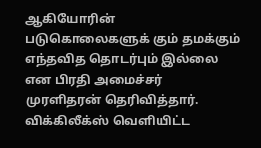ஆகியோரின் படுகொலைகளுக் கும் தமக்கும் எந்தவித தொடர்பும் இல்லை என பிரதி அமைச்சர் முரளிதரன் தெரிவித்தார். விக்கிலீக்ஸ் வெளியிட்ட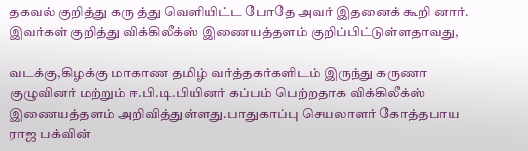தகவல் குறித்து கரு த்து வெளியிட்ட போதே அவர் இதனைக் கூறி னார். இவர்கள் குறித்து விக்கிலீக்ஸ் இணையத்தளம் குறிப்பிட்டுள்ளதாவது,

வடக்கு,கிழக்கு மாகாண தமிழ் வர்த்தகர்களிடம் இருந்து கருணா குழுவினர் மற்றும் ஈ.பி.டி.பியினர் கப்பம் பெற்றதாக விக்கிலீக்ஸ் இணையத்தளம் அறிவித்துள்ளது.பாதுகாப்பு செயலாளர் கோத்தபாய ராஜ பக்வின்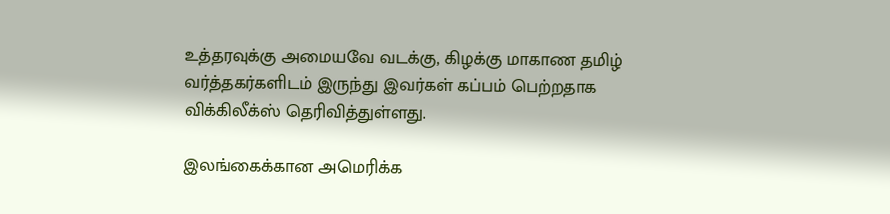உத்தரவுக்கு அமையவே வடக்கு, கிழக்கு மாகாண தமிழ் வர்த்தகர்களிடம் இருந்து இவர்கள் கப்பம் பெற்றதாக விக்கிலீக்ஸ் தெரிவித்துள்ளது.

இலங்கைக்கான அமெரிக்க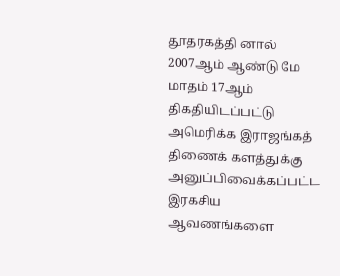தூதரகத்தி னால் 2007ஆம் ஆண்டு மே மாதம் 17ஆம் திகதியிடப்பட்டு அமெரிக்க இராஜங்கத் திணைக் களத்துக்கு அனுப்பிவைக்கப்பட்ட இரகசிய ஆவணங்களை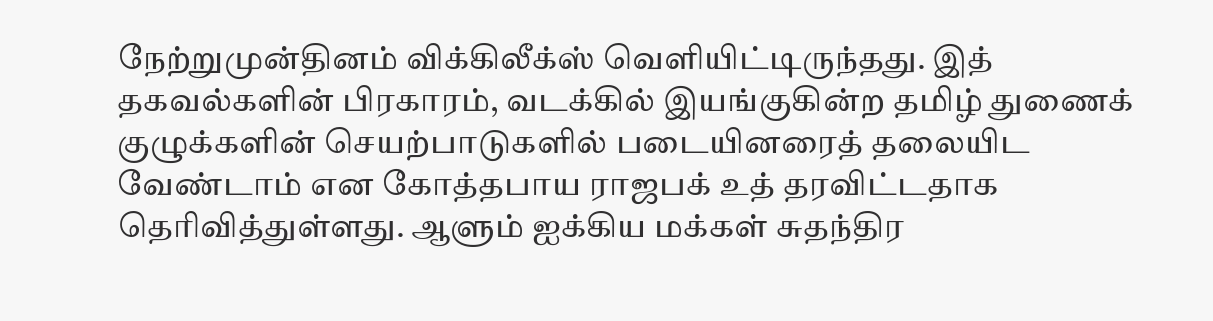நேற்றுமுன்தினம் விக்கிலீக்ஸ் வெளியிட்டிருந்தது. இத் தகவல்களின் பிரகாரம், வடக்கில் இயங்குகின்ற தமிழ் துணைக் குழுக்களின் செயற்பாடுகளில் படையினரைத் தலையிட வேண்டாம் என கோத்தபாய ராஜபக் உத் தரவிட்டதாக தெரிவித்துள்ளது. ஆளும் ஐக்கிய மக்கள் சுதந்திர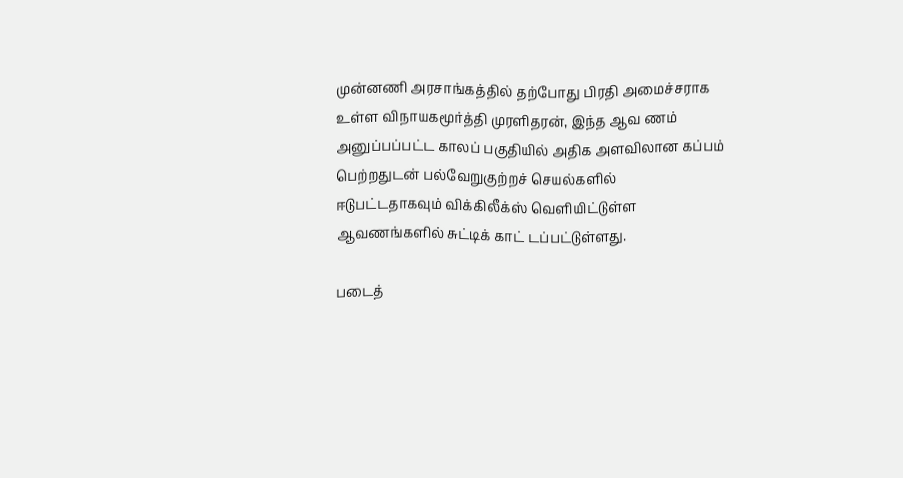முன்னணி அரசாங்கத்தில் தற்போது பிரதி அமைச்சராக உள்ள விநாயகமூர்த்தி முரளிதரன், இந்த ஆவ ணம் அனுப்பப்பட்ட காலப் பகுதியில் அதிக அளவிலான கப்பம் பெற்றதுடன் பல்வேறுகுற்றச் செயல்களில் ஈடுபட்டதாகவும் விக்கிலீக்ஸ் வெளியிட்டுள்ள ஆவணங்களில் சுட்டிக் காட் டப்பட்டுள்ளது.

படைத்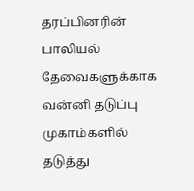தரப்பினரின் பாலியல் தேவைகளுக்காக வன்னி தடுப்பு முகாம்களில் தடுத்து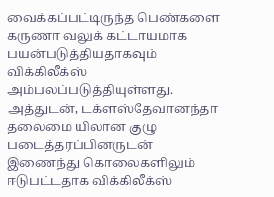வைக்கப்பட்டிருந்த பெண்களை கருணா வலுக் கட்டாயமாக பயன்படுத்தியதாகவும் விக்கிலீக்ஸ் அம்பலப்படுத்தியுள்ளது. அத்துடன், டக்ளஸ்தேவானந்தா தலைமை யிலான குழு படைத்தரப்பினருடன் இணைந்து கொலைகளிலும் ஈடுபட்டதாக விக்கிலீக்ஸ்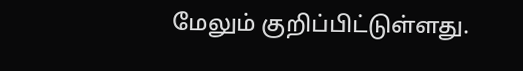மேலும் குறிப்பிட்டுள்ளது.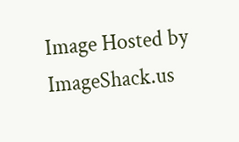Image Hosted by ImageShack.us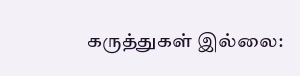கருத்துகள் இல்லை: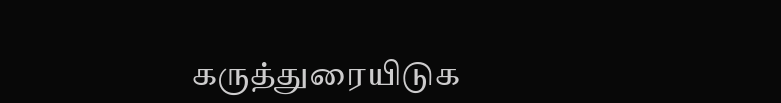கருத்துரையிடுக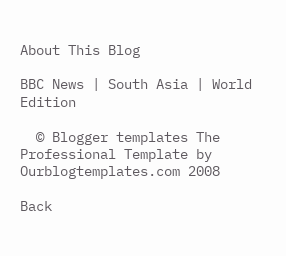About This Blog

BBC News | South Asia | World Edition

  © Blogger templates The Professional Template by Ourblogtemplates.com 2008

Back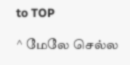to TOP

^ மேலே செல்ல